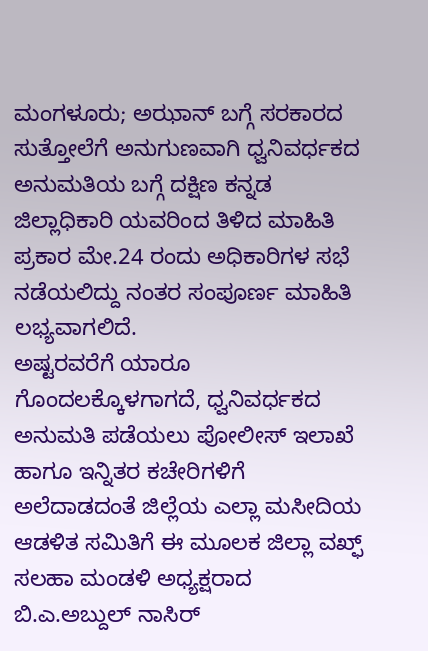ಮಂಗಳೂರು; ಅಝಾನ್ ಬಗ್ಗೆ ಸರಕಾರದ ಸುತ್ತೋಲೆಗೆ ಅನುಗುಣವಾಗಿ ಧ್ವನಿವರ್ಧಕದ ಅನುಮತಿಯ ಬಗ್ಗೆ ದಕ್ಷಿಣ ಕನ್ನಡ ಜಿಲ್ಲಾಧಿಕಾರಿ ಯವರಿಂದ ತಿಳಿದ ಮಾಹಿತಿ ಪ್ರಕಾರ ಮೇ.24 ರಂದು ಅಧಿಕಾರಿಗಳ ಸಭೆ ನಡೆಯಲಿದ್ದು ನಂತರ ಸಂಪೂರ್ಣ ಮಾಹಿತಿ ಲಭ್ಯವಾಗಲಿದೆ.
ಅಷ್ಟರವರೆಗೆ ಯಾರೂ ಗೊಂದಲಕ್ಕೊಳಗಾಗದೆ, ಧ್ವನಿವರ್ಧಕದ ಅನುಮತಿ ಪಡೆಯಲು ಪೋಲೀಸ್ ಇಲಾಖೆ ಹಾಗೂ ಇನ್ನಿತರ ಕಚೇರಿಗಳಿಗೆ ಅಲೆದಾಡದಂತೆ ಜಿಲ್ಲೆಯ ಎಲ್ಲಾ ಮಸೀದಿಯ ಆಡಳಿತ ಸಮಿತಿಗೆ ಈ ಮೂಲಕ ಜಿಲ್ಲಾ ವಖ್ಫ್ ಸಲಹಾ ಮಂಡಳಿ ಅಧ್ಯಕ್ಷರಾದ ಬಿ.ಎ.ಅಬ್ದುಲ್ ನಾಸಿರ್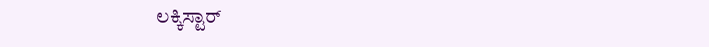ಲಕ್ಕಿಸ್ಟಾರ್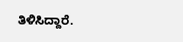ತಿಳಿಸಿದ್ದಾರೆ.